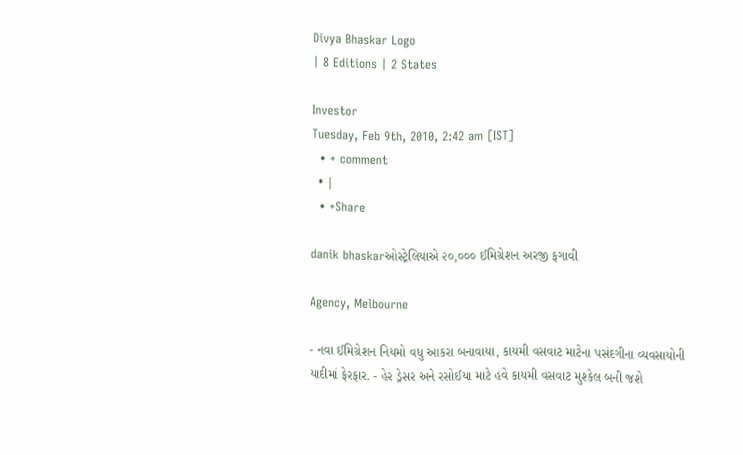Divya Bhaskar Logo
| 8 Editions | 2 States

Investor
Tuesday, Feb 9th, 2010, 2:42 am [IST]
  • + comment
  • |
  • +Share

danik bhaskarઓસ્ટ્રેલિયાએ ૨૦,૦૦૦ ઈમિગ્રેશન અરજી ફગાવી

Agency, Melbourne

- નવા ઈમિગ્રેશન નિયમો વધુ આકરા બનાવાયા, કાયમી વસવાટ માટેના પસંદગીના વ્યવસાયોની યાદીમાં ફેરફાર. - હેર ડ્રેસર અને રસોઈયા માટે હવે કાયમી વસવાટ મુશ્કેલ બની જશે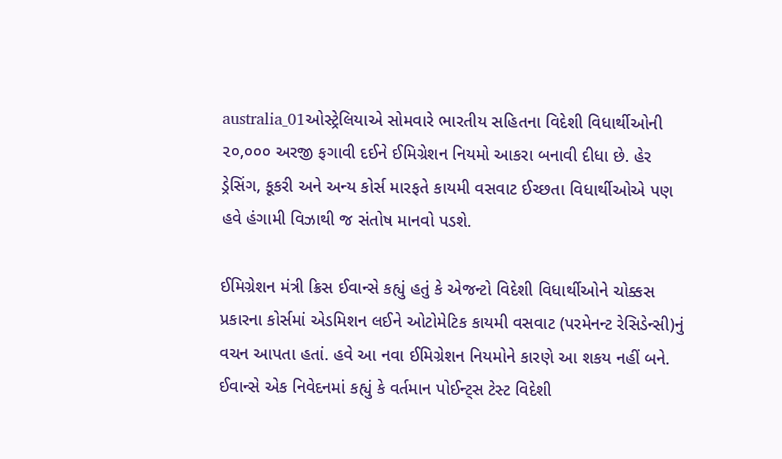australia_01ઓસ્ટ્રેલિયાએ સોમવારે ભારતીય સહિતના વિદેશી વિધાર્થીઓની ૨૦,૦૦૦ અરજી ફગાવી દઈને ઈમિગ્રેશન નિયમો આકરા બનાવી દીધા છે. હેર ડ્રેસિંગ, કૂકરી અને અન્ય કોર્સ મારફતે કાયમી વસવાટ ઈચ્છતા વિધાર્થીઓએ પણ હવે હંગામી વિઝાથી જ સંતોષ માનવો પડશે.

ઈમિગ્રેશન મંત્રી ક્રિસ ઈવાન્સે કહ્યું હતું કે એજન્ટો વિદેશી વિધાર્થીઓને ચોક્કસ પ્રકારના કોર્સમાં એડમિશન લઈને ઓટોમેટિક કાયમી વસવાટ (પરમેનન્ટ રેસિડેન્સી)નું વચન આપતા હતાં. હવે આ નવા ઈમિગ્રેશન નિયમોને કારણે આ શકય નહીં બને. ઈવાન્સે એક નિવેદનમાં કહ્યું કે વર્તમાન પોઈન્ટ્સ ટેસ્ટ વિદેશી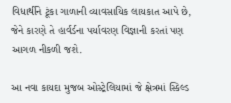વિધાર્થીને ટૂંકા ગાળાની વ્યાવસાયિક લાયકાત આપે છે, જેને કારણે તે હાર્વર્ડના પર્યાવરણ વિજ્ઞાની કરતાં પણ આગળ નીકળી જશે.

આ નવા કાયદા મુજબ ઓસ્ટ્રેલિયામાં જે ક્ષેત્રમાં સ્કિલ્ડ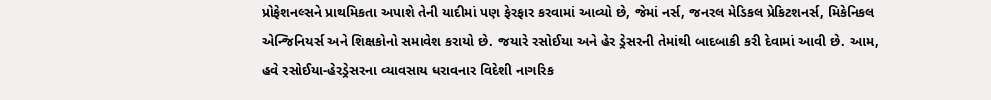પ્રોફેશનલ્સને પ્રાથમિકતા અપાશે તેની યાદીમાં પણ ફેરફાર કરવામાં આવ્યો છે, જેમાં નર્સ, જનરલ મેડિકલ પ્રેકિટશનર્સ, મિકેનિકલ એન્જિનિયર્સ અને શિક્ષકોનો સમાવેશ કરાયો છે. જયારે રસોઈયા અને હેર ડ્રેસરની તેમાંથી બાદબાકી કરી દેવામાં આવી છે. આમ, હવે રસોઈયા-હેરડ્રેસરના વ્યાવસાય ધરાવનાર વિદેશી નાગરિક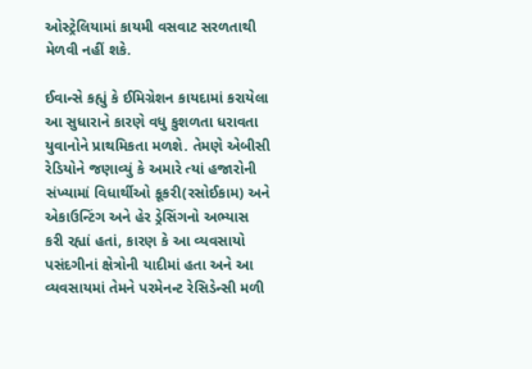ઓસ્ટ્રેલિયામાં કાયમી વસવાટ સરળતાથી મેળવી નહીં શકે.

ઈવાન્સે કહ્યું કે ઈમિગ્રેશન કાયદામાં કરાયેલા આ સુધારાને કારણે વધુ કુશળતા ધરાવતા યુવાનોને પ્રાથમિકતા મળશે. તેમણે એબીસી રેડિયોને જણાવ્યું કે અમારે ત્યાં હજારોની સંખ્યામાં વિધાર્થીઓ કૂકરી(રસોઈકામ) અને એકાઉન્ટિંગ અને હેર ડ્રેસિંગનો અભ્યાસ કરી રહ્યાં હતાં, કારણ કે આ વ્યવસાયો પસંદગીનાં ક્ષેત્રોની યાદીમાં હતા અને આ વ્યવસાયમાં તેમને પરમેનન્ટ રેસિડેન્સી મળી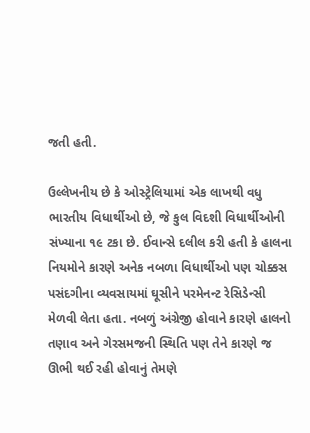જતી હતી.

ઉલ્લેખનીય છે કે ઓસ્ટ્રેલિયામાં એક લાખથી વધુ ભારતીય વિધાર્થીઓ છે, જે કુલ વિદશી વિધાર્થીઓની સંખ્યાના ૧૯ ટકા છે. ઈવાન્સે દલીલ કરી હતી કે હાલના નિયમોને કારણે અનેક નબળા વિધાર્થીઓ પણ ચોક્કસ પસંદગીના વ્યવસાયમાં ઘૂસીને પરમેનન્ટ રેસિડેન્સી મેળવી લેતા હતા. નબળું અંગ્રેજી હોવાને કારણે હાલનો તણાવ અને ગેરસમજની સ્થિતિ પણ તેને કારણે જ ઊભી થઈ રહી હોવાનું તેમણે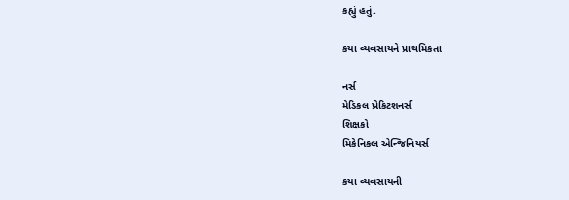કહ્યું હતું.

કયા વ્યવસાયને પ્રાથમિકતા

નર્સ
મેડિકલ પ્રેકિટશનર્સ
શિક્ષકો
મિકેનિકલ એન્જિનિયર્સ

કયા વ્યવસાયની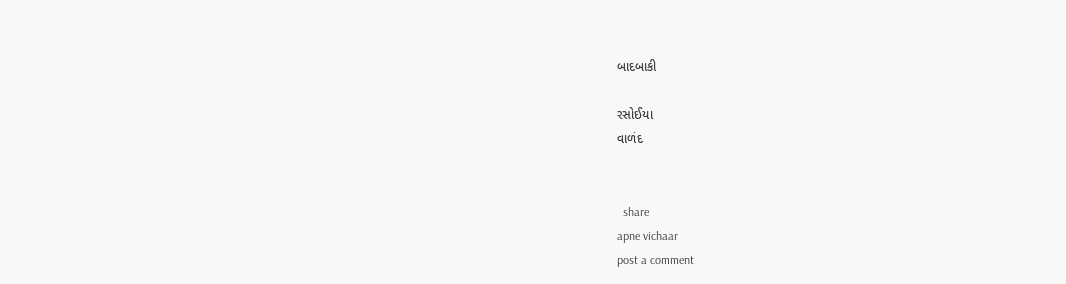બાદબાકી

રસોઈયા
વાળંદ


  share
apne vichaar
post a comment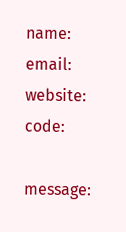name:
email:
website:
code:

message: